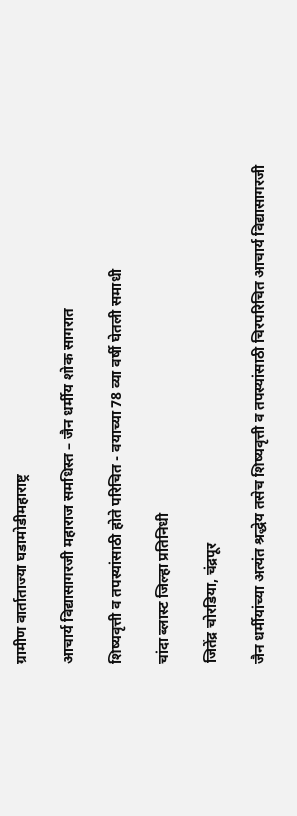ग्रामीण वार्ताताज्या घडामोडीमहाराष्ट्र

आचार्य विद्यासागरजी महाराज समधिस्त – जैन धर्मीय शोक सागरात

शिष्यवृत्ती व तपस्यांसाठी होते परिचित - वयाच्या 78 व्या वर्षी घेतली समाधी

चांदा ब्लास्ट जिल्हा प्रतिनिधी

जितेंद्र चोरडिया, चंद्रपूर

जैन धर्मीयांच्या अत्यंत श्रद्धेय तसेच शिष्यवृत्ती व तपस्यांसाठी चिरपरिचित आचार्य विद्यासागरजी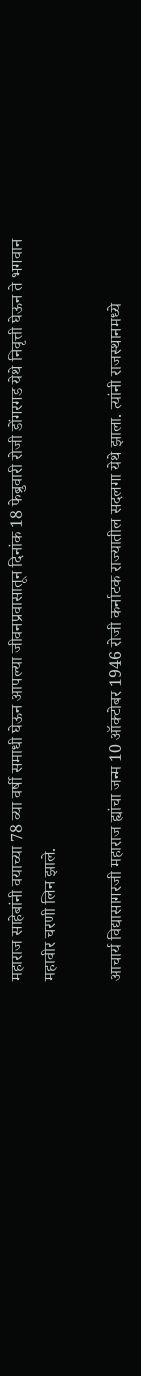महाराज साहेबांनी वयाच्या 78 व्या वर्षी समाधी घेऊन आपल्या जीवनप्रवासातून दिनांक 18 फेब्रुवारी रोजी डोंगरगड येथे निवृत्ती घेऊन ते भगवान महावीर चरणी लिन झाले.

आचार्य विद्यासागरजी महाराज ह्यांचा जन्म 10 ऑक्टोबर 1946 रोजी कर्नाटक राज्यातील सदलगा येथे झाला. त्यांनी राजस्थानमध्ये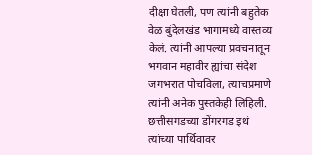दीक्षा घेतली, पण त्यांनी बहुतेक वेळ बुंदेलखंड भागामध्ये वास्तव्य केलं. त्यांनी आपल्या प्रवचनातून भगवान महावीर ह्यांचा संदेश जगभरात पोचविला, त्याचप्रमाणे त्यांनी अनेक पुस्तकेही लिहिली. छत्तीसगडच्या डोंगरगड इथं त्यांच्या पार्थिवावर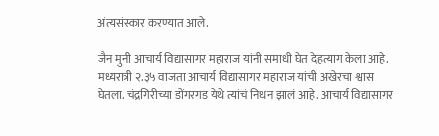अंत्यसंस्कार करण्यात आले.

जैन मुनी आचार्य विद्यासागर महाराज यांनी समाधी घेत देहत्याग केला आहे. मध्यरात्री २.३५ वाजता आचार्य विद्यासागर महाराज यांची अखेरचा श्वास घेतला. चंद्रगिरीच्या डोंगरगड येथे त्यांचं निधन झालं आहे. आचार्य विद्यासागर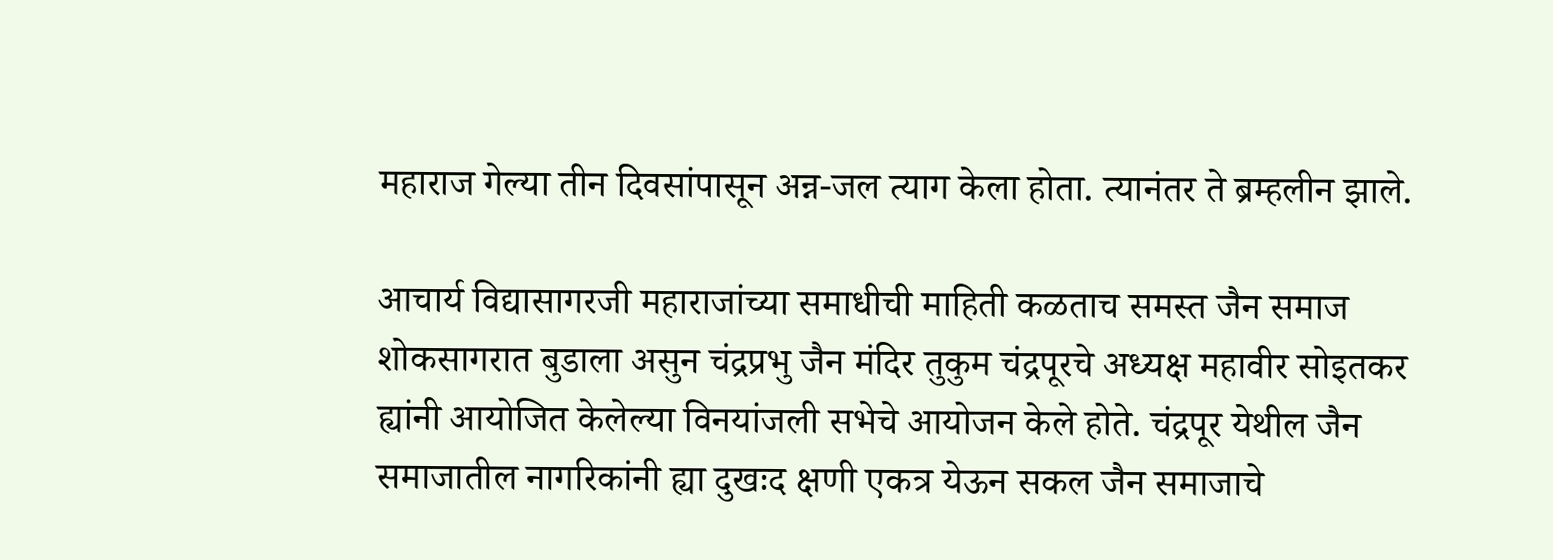महाराज गेल्या तीन दिवसांपासून अन्न-जल त्याग केला होता. त्यानंतर ते ब्रम्हलीन झाले.

आचार्य विद्यासागरजी महाराजांच्या समाधीची माहिती कळताच समस्त जैन समाज शोकसागरात बुडाला असुन चंद्रप्रभु जैन मंदिर तुकुम चंद्रपूरचे अध्यक्ष महावीर सोइतकर ह्यांनी आयोजित केलेल्या विनयांजली सभेचे आयोजन केले होते. चंद्रपूर येथील जैन समाजातील नागरिकांनी ह्या दुखःद क्षणी एकत्र येऊन सकल जैन समाजाचे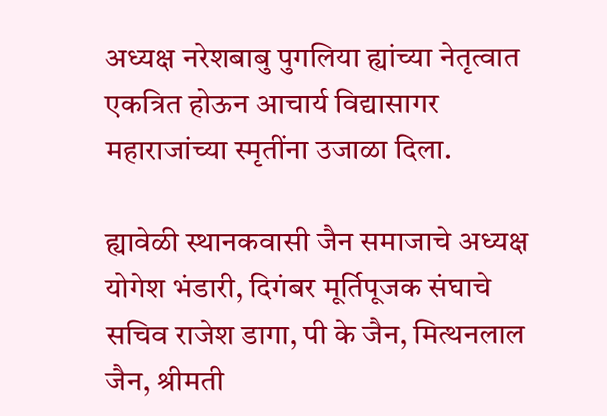अध्यक्ष नरेशबाबु पुगलिया ह्यांच्या नेतृत्वात एकत्रित होऊन आचार्य विद्यासागर महाराजांच्या स्मृतींना उजाळा दिला.

ह्यावेळी स्थानकवासी जैन समाजाचे अध्यक्ष योगेश भंडारी, दिगंबर मूर्तिपूजक संघाचे सचिव राजेश डागा, पी के जैन, मित्थनलाल जैन, श्रीमती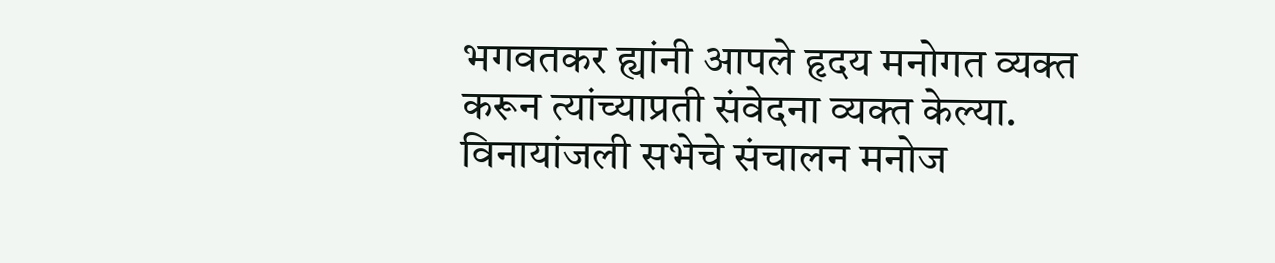भगवतकर ह्यांनी आपले हृदय मनोगत व्यक्त करून त्यांच्याप्रती संवेदना व्यक्त केल्या. विनायांजली सभेचे संचालन मनोज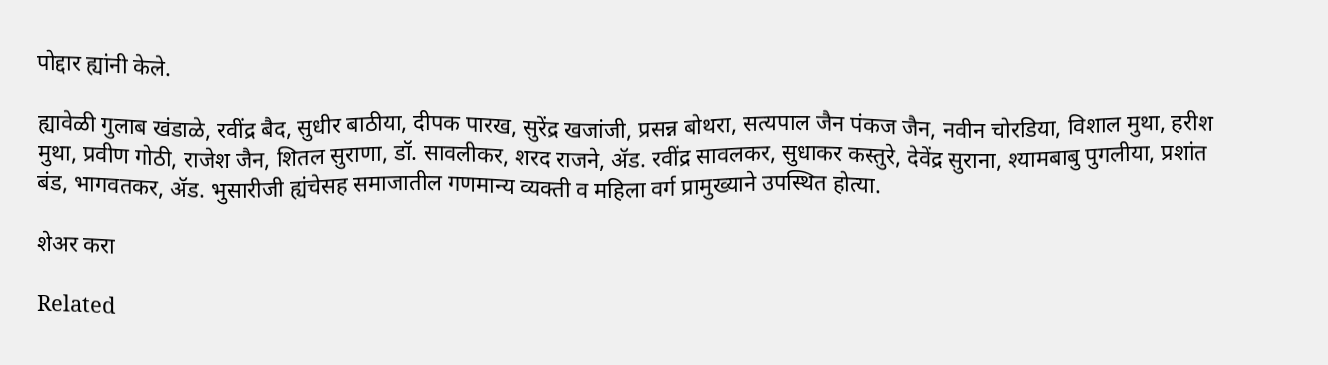पोद्दार ह्यांनी केले.

ह्यावेळी गुलाब खंडाळे, रवींद्र बैद, सुधीर बाठीया, दीपक पारख, सुरेंद्र खजांजी, प्रसन्न बोथरा, सत्यपाल जैन पंकज जैन, नवीन चोरडिया, विशाल मुथा, हरीश मुथा, प्रवीण गोठी, राजेश जैन, शितल सुराणा, डॉ. सावलीकर, शरद राजने, ॲड. रवींद्र सावलकर, सुधाकर कस्तुरे, देवेंद्र सुराना, श्यामबाबु पुगलीया, प्रशांत बंड, भागवतकर, ॲड. भुसारीजी ह्यंचेसह समाजातील गणमान्य व्यक्ती व महिला वर्ग प्रामुख्याने उपस्थित होत्या.

शेअर करा

Related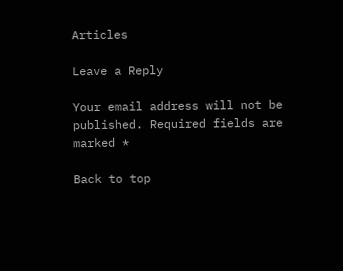Articles

Leave a Reply

Your email address will not be published. Required fields are marked *

Back to top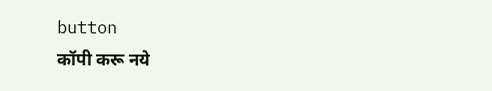button
कॉपी करू नये